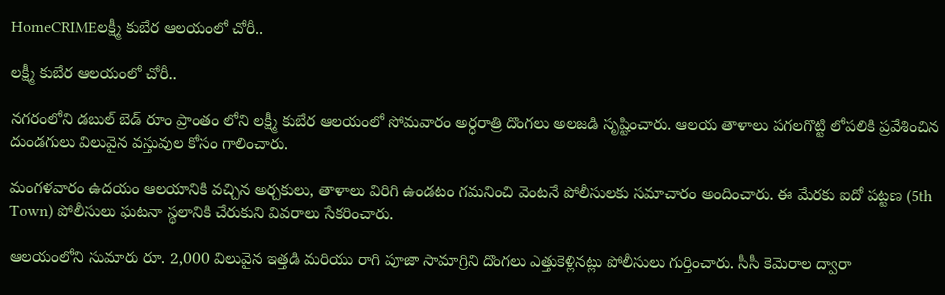HomeCRIMEలక్ష్మీ కుబేర ఆలయంలో చోరీ..

లక్ష్మీ కుబేర ఆలయంలో చోరీ..

నగరంలోని డబుల్ బెడ్ రూం ప్రాంతం లోని లక్ష్మీ కుబేర ఆలయంలో సోమవారం అర్ధరాత్రి దొంగలు అలజడి సృష్టించారు. ఆలయ తాళాలు పగలగొట్టి లోపలికి ప్రవేశించిన దుండగులు విలువైన వస్తువుల కోసం గాలించారు.

మంగళవారం ఉదయం ఆలయానికి వచ్చిన అర్చకులు, తాళాలు విరిగి ఉండటం గమనించి వెంటనే పోలీసులకు సమాచారం అందించారు. ఈ మేరకు ఐదో పట్టణ (5th Town) పోలీసులు ఘటనా స్థలానికి చేరుకుని వివరాలు సేకరించారు.

ఆలయంలోని సుమారు రూ. 2,000 విలువైన ఇత్తడి మరియు రాగి పూజా సామాగ్రిని దొంగలు ఎత్తుకెళ్లినట్లు పోలీసులు గుర్తించారు. సీసీ కెమెరాల ద్వారా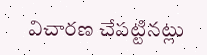విచారణ చేపట్టినట్లు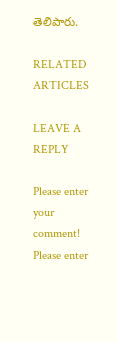తెలిపారు.

RELATED ARTICLES

LEAVE A REPLY

Please enter your comment!
Please enter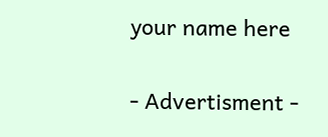your name here

- Advertisment -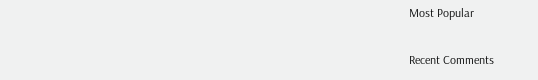Most Popular

Recent Comments